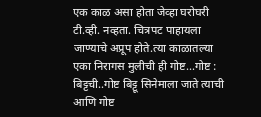एक काळ असा होता जेव्हा घरोघरी टी.व्ही. नव्हता. चित्रपट पाहायला जाण्याचे अप्रूप होते.त्या काळातल्या एका निरागस मुलीची ही गोष्ट...गोष्ट : बिट्टची..गोष्ट बिट्टू सिनेमाला जाते त्याची आणि गोष्ट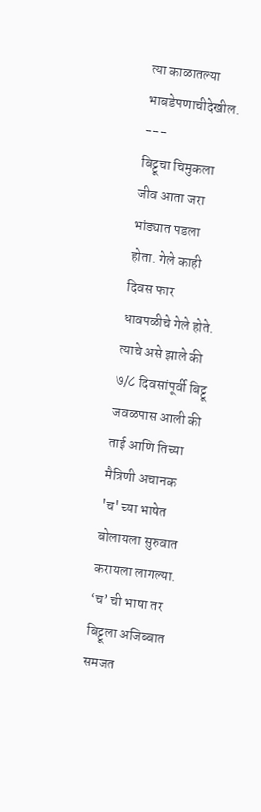त्या काळातल्या भाबडेपणाचीदेखील.
---
बिट्टूचा चिमुकला जीव आता जरा भांड्यात पडला होता. गेले काही दिवस फार धावपळीचे गेले होते. त्याचे असे झाले की ७/८ दिवसांपूर्वी बिट्टू जवळपास आली की ताई आणि तिच्या मैत्रिणी अचानक 'च' च्या भाषेत बोलायला सुरुवात करायला लागल्या. ‘च’ ची भाषा तर बिट्टूला अजिब्बात समजत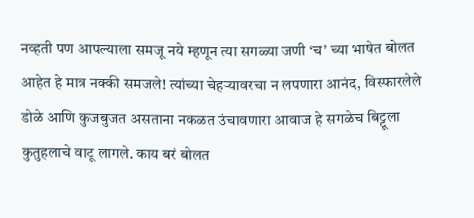नव्हती पण आपल्याला समजू नये म्हणून त्या सगळ्या जणी ‘च’ च्या भाषेत बोलत आहेत हे मात्र नक्की समजले! त्यांच्या चेहऱ्यावरचा न लपणारा आनंद, विस्फारलेले डोळे आणि कुजबुजत असताना नकळत उंचावणारा आवाज हे सगळेच बिट्टूला कुतुहलाचे वाटू लागले. काय बरं बोलत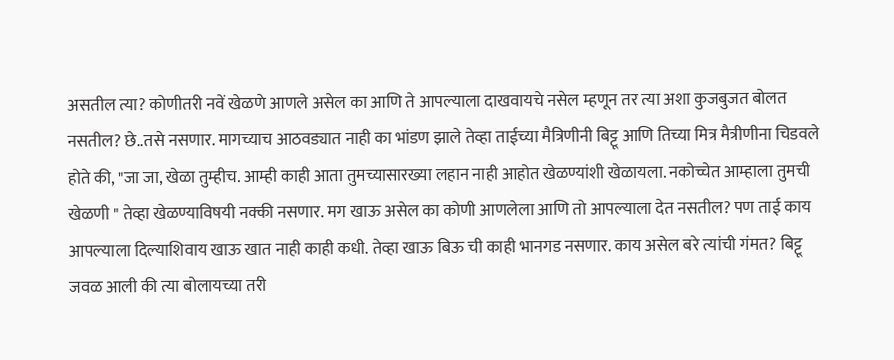असतील त्या? कोणीतरी नवें खेळणे आणले असेल का आणि ते आपल्याला दाखवायचे नसेल म्हणून तर त्या अशा कुजबुजत बोलत नसतील? छे..तसे नसणार. मागच्याच आठवड्यात नाही का भांडण झाले तेव्हा ताईच्या मैत्रिणीनी बिट्टू आणि तिच्या मित्र मैत्रीणीना चिडवले होते की, "जा जा, खेळा तुम्हीच. आम्ही काही आता तुमच्यासारख्या लहान नाही आहोत खेळण्यांशी खेळायला. नकोच्चेत आम्हाला तुमची खेळणी " तेव्हा खेळण्याविषयी नक्की नसणार. मग खाऊ असेल का कोणी आणलेला आणि तो आपल्याला देत नसतील? पण ताई काय आपल्याला दिल्याशिवाय खाऊ खात नाही काही कधी. तेव्हा खाऊ बिऊ ची काही भानगड नसणार. काय असेल बरे त्यांची गंमत? बिट्टू जवळ आली की त्या बोलायच्या तरी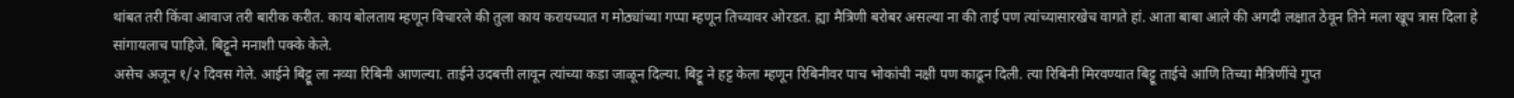थांबत तरी किंवा आवाज तरी बारीक करीत. काय बोलताय म्हणून विचारले की तुला काय करायच्यात ग मोठ्यांच्या गप्पा म्हणून तिच्यावर ओरडत. ह्या मैत्रिणी बरोबर असल्या ना की ताई पण त्यांच्यासारखेच वागते हां. आता बाबा आले की अगदी लक्षात ठेवून तिने मला खूप त्रास दिला हे सांगायलाच पाहिजे. बिट्टूने मनाशी पक्के केले.
असेच अजून १/२ दिवस गेले. आईने बिट्टू ला नव्या रिबिनी आणल्या. ताईने उदबत्ती लावून त्यांच्या कडा जाळून दिल्या. बिट्टू ने हट्ट केला म्हणून रिबिनीवर पाच भोकांची नक्षी पण काढून दिली. त्या रिबिनी मिरवण्यात बिट्टू ताईचे आणि तिच्या मैत्रिणींचे गुप्त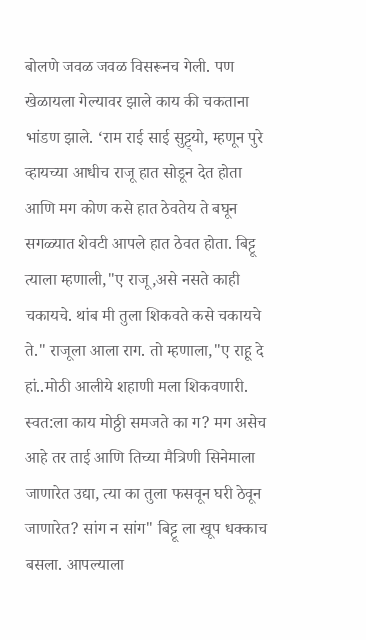बोलणे जवळ जवळ विसरूनच गेली. पण खेळायला गेल्यावर झाले काय की चकताना भांडण झाले. ‘राम राई साई सुट्ट्यो, म्हणून पुरे व्हायच्या आधीच राजू हात सोडून देत होता आणि मग कोण कसे हात ठेवतेय ते बघून सगळ्यात शेवटी आपले हात ठेवत होता. बिट्टू त्याला म्हणाली,"ए राजू,असे नसते काही चकायचे. थांब मी तुला शिकवते कसे चकायचे ते." राजूला आला राग. तो म्हणाला,"ए राहू दे हां..मोठी आलीये शहाणी मला शिकवणारी. स्वत:ला काय मोठ्ठी समजते का ग? मग असेच आहे तर ताई आणि तिच्या मैत्रिणी सिनेमाला जाणारेत उद्या, त्या का तुला फसवून घरी ठेवून जाणारेत? सांग न सांग" बिट्टू ला खूप धक्काच बसला. आपल्याला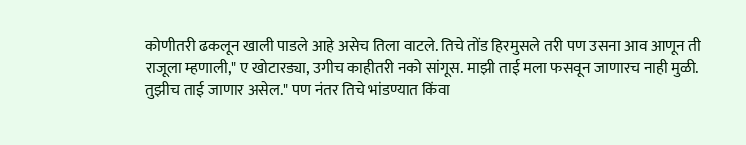कोणीतरी ढकलून खाली पाडले आहे असेच तिला वाटले. तिचे तोंड हिरमुसले तरी पण उसना आव आणून ती राजूला म्हणाली," ए खोटारड्या, उगीच काहीतरी नको सांगूस. माझी ताई मला फसवून जाणारच नाही मुळी. तुझीच ताई जाणार असेल." पण नंतर तिचे भांडण्यात किंवा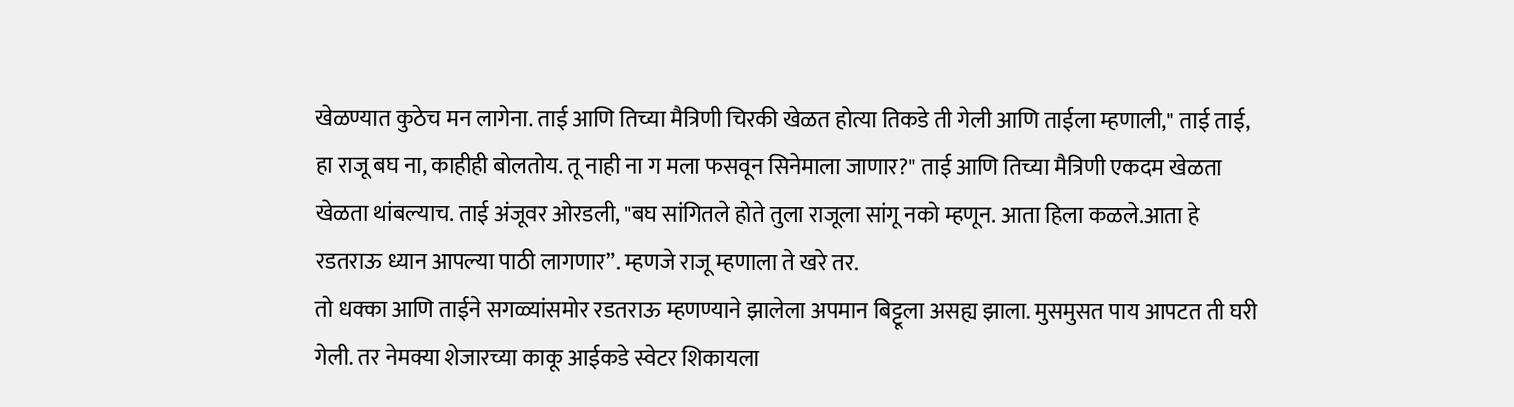खेळण्यात कुठेच मन लागेना. ताई आणि तिच्या मैत्रिणी चिरकी खेळत होत्या तिकडे ती गेली आणि ताईला म्हणाली," ताई ताई, हा राजू बघ ना, काहीही बोलतोय. तू नाही ना ग मला फसवून सिनेमाला जाणार?" ताई आणि तिच्या मैत्रिणी एकदम खेळता खेळता थांबल्याच. ताई अंजूवर ओरडली, "बघ सांगितले होते तुला राजूला सांगू नको म्हणून. आता हिला कळले.आता हे रडतराऊ ध्यान आपल्या पाठी लागणार”. म्हणजे राजू म्हणाला ते खरे तर.
तो धक्का आणि ताईने सगळ्यांसमोर रडतराऊ म्हणण्याने झालेला अपमान बिट्टूला असह्य झाला. मुसमुसत पाय आपटत ती घरी गेली. तर नेमक्या शेजारच्या काकू आईकडे स्वेटर शिकायला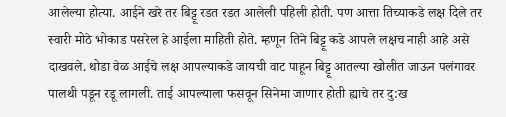आलेल्या होत्या. आईने खरे तर बिट्टू रडत रडत आलेली पहिली होती. पण आत्ता तिच्याकडे लक्ष दिले तर स्वारी मोठे भोकाड पसरेल हे आईला माहिती होते. म्हणून तिने बिट्टू कडे आपले लक्षच नाही आहे असे दाखवले. थोडा वेळ आईचे लक्ष आपल्याकडे जायची वाट पाहून बिट्टू आतल्या खोलीत जाऊन पलंगावर पालथी पडून रडू लागली. ताई आपल्याला फसवून सिनेमा जाणार होती ह्याचे तर दु:ख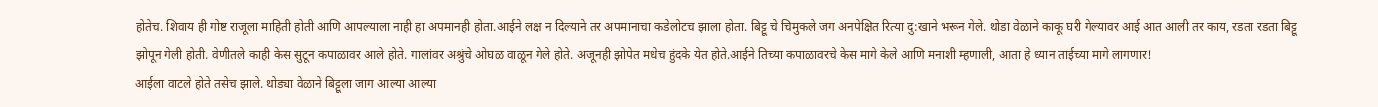होतेच. शिवाय ही गोष्ट राजूला माहिती होती आणि आपल्याला नाही हा अपमानही होता.आईने लक्ष न दिल्याने तर अपमानाचा कडेलोटच झाला होता. बिट्टू चे चिमुकले जग अनपेक्षित रित्या दु:खाने भरून गेले. थोडा वेळाने काकू घरी गेल्यावर आई आत आली तर काय, रडता रडता बिट्टू झोपून गेली होती. वेणीतले काही केस सुटून कपाळावर आले होते. गालांवर अश्रुंचे ओघळ वाळून गेले होते. अजूनही झोपेत मधेच हुंदके येत होते.आईने तिच्या कपाळावरचे केस मागे केले आणि मनाशी म्हणाली, आता हे ध्यान ताईच्या मागे लागणार!
आईला वाटले होते तसेच झाले. थोड्या वेळाने बिट्टूला जाग आल्या आल्या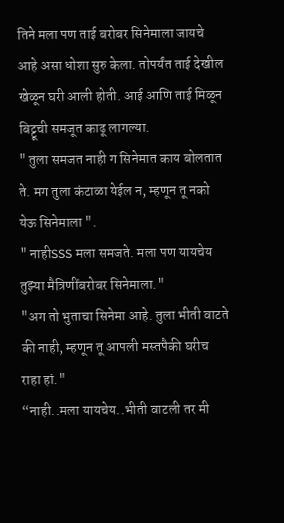तिने मला पण ताई बरोबर सिनेमाला जायचे आहे असा धोशा सुरु केला. तोपर्यंत ताई देखील खेळून घरी आली होती. आई आणि ताई मिळून बिट्टूची समजूत काढू लागल्या.
" तुला समजत नाही ग सिनेमात काय बोलतात ते. मग तुला कंटाळा येईल न, म्हणून तू नको येऊ सिनेमाला ".
" नाहीSSS मला समजते. मला पण यायचेय तुझ्या मैत्रिणींबरोबर सिनेमाला."
"अग तो भुताचा सिनेमा आहे. तुला भीती वाटते की नाही, म्हणून तू आपली मस्तपैकी घरीच राहा हां."
“नाही..मला यायचेय..भीती वाटली तर मी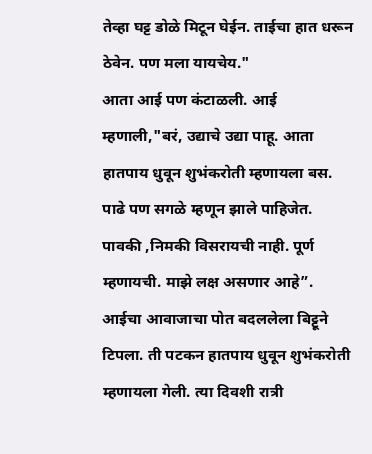तेव्हा घट्ट डोळे मिटून घेईन. ताईचा हात धरून ठेवेन. पण मला यायचेय."
आता आई पण कंटाळली. आई म्हणाली,"बरं, उद्याचे उद्या पाहू. आता हातपाय धुवून शुभंकरोती म्हणायला बस. पाढे पण सगळे म्हणून झाले पाहिजेत. पावकी ,निमकी विसरायची नाही. पूर्ण म्हणायची. माझे लक्ष असणार आहे”.
आईचा आवाजाचा पोत बदललेला बिट्टूने टिपला. ती पटकन हातपाय धुवून शुभंकरोती म्हणायला गेली. त्या दिवशी रात्री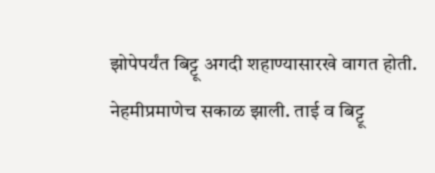झोपेपर्यंत बिट्टू अगदी शहाण्यासारखे वागत होती.
नेहमीप्रमाणेच सकाळ झाली. ताई व बिट्टू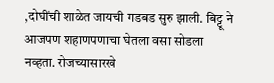,दोघींची शाळेत जायची गडबड सुरु झाली. बिट्टू ने आजपण शहाणपणाचा घेतला वसा सोडला नव्हता. रोजच्यासारखे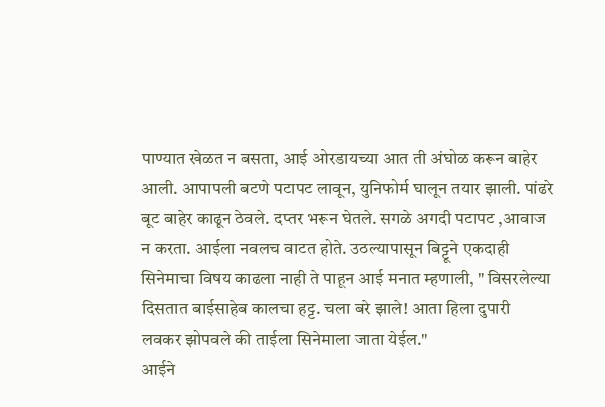पाण्यात खेळत न बसता, आई ओरडायच्या आत ती अंघोळ करून बाहेर आली. आपापली बटणे पटापट लावून, युनिफोर्म घालून तयार झाली. पांढरे बूट बाहेर काढून ठेवले. दप्तर भरून घेतले. सगळे अगदी पटापट ,आवाज न करता. आईला नवलच वाटत होते. उठल्यापासून बिट्टूने एकदाही सिनेमाचा विषय काढला नाही ते पाहून आई मनात म्हणाली, " विसरलेल्या दिसतात बाईसाहेब कालचा हट्ट. चला बरे झाले! आता हिला दुपारी लवकर झोपवले की ताईला सिनेमाला जाता येईल."
आईने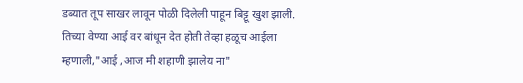डब्यात तूप साखर लावून पोळी दिलेली पाहून बिट्टू खुश झाली. तिच्या वेण्या आई वर बांधून देत होती तेव्हा हळूच आईला म्हणाली,"आई ,आज मी शहाणी झालेय ना"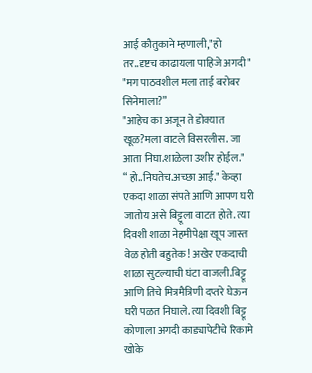आई कौतुकाने म्हणाली,"हो तर..दृष्टच काढायला पाहिजे अगदी"
"मग पाठवशील मला ताई बरोबर सिनेमाला?”
"आहेच का अजून ते डोक्यात खूळ?मला वाटले विसरलीस. जा आता निघा.शाळेला उशीर होईल."
“ हो..निघतेच.अच्छा आई." केव्हा एकदा शाळा संपते आणि आपण घरी जातोय असे बिट्टूला वाटत होते. त्या दिवशी शाळा नेहमीपेक्षा खूप जास्त वेळ होती बहुतेक! अखेर एकदाची शाळा सुटल्याची घंटा वाजली.बिट्टू आणि तिचे मित्रमैत्रिणी दप्तरे घेऊन घरी पळत निघाले. त्या दिवशी बिट्टू कोणाला अगदी काड्यापेटीचे रिकामे खोके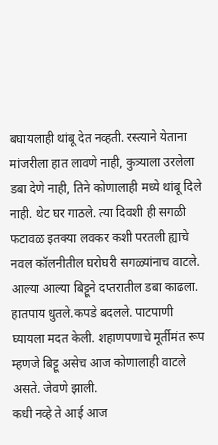बघायलाही थांबू देत नव्हती. रस्त्याने येताना मांजरीला हात लावणे नाही, कुत्र्याला उरलेला डबा देणे नाही, तिने कोणालाही मध्ये थांबू दिले नाही. थेट घर गाठले. त्या दिवशी ही सगळी फटावळ इतक्या लवकर कशी परतली ह्याचे नवल कॉलनीतील घरोघरी सगळ्यांनाच वाटले. आल्या आल्या बिट्टूने दप्तरातील डबा काढला. हातपाय धुतले.कपडे बदलले. पाटपाणी घ्यायला मदत केली. शहाणपणाचे मूर्तीमंत रूप म्हणजे बिट्टू असेच आज कोणालाही वाटले असते. जेवणे झाली.
कधी नव्हे ते आई आज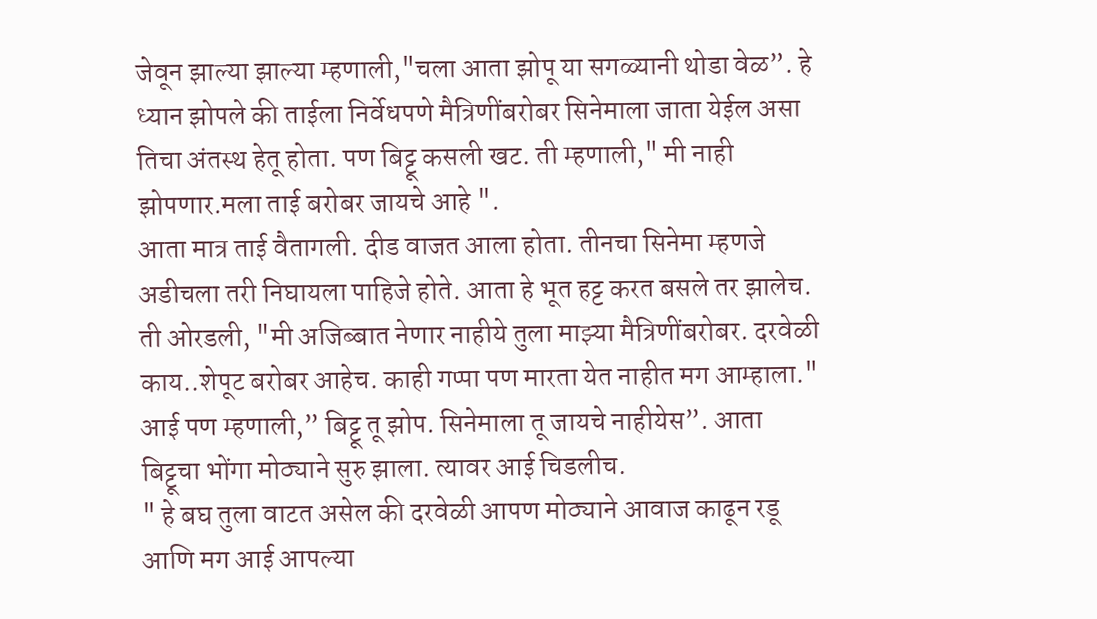जेवून झाल्या झाल्या म्हणाली,"चला आता झोपू या सगळ्यानी थोडा वेळ”. हे ध्यान झोपले की ताईला निर्वेधपणे मैत्रिणींबरोबर सिनेमाला जाता येईल असा तिचा अंतस्थ हेतू होता. पण बिट्टू कसली खट. ती म्हणाली," मी नाही झोपणार.मला ताई बरोबर जायचे आहे ".
आता मात्र ताई वैतागली. दीड वाजत आला होता. तीनचा सिनेमा म्हणजे अडीचला तरी निघायला पाहिजे होते. आता हे भूत हट्ट करत बसले तर झालेच. ती ओरडली, "मी अजिब्बात नेणार नाहीये तुला माझ्या मैत्रिणींबरोबर. दरवेळी काय..शेपूट बरोबर आहेच. काही गप्पा पण मारता येत नाहीत मग आम्हाला."
आई पण म्हणाली,” बिट्टू तू झोप. सिनेमाला तू जायचे नाहीयेस”. आता बिट्टूचा भोंगा मोठ्याने सुरु झाला. त्यावर आई चिडलीच.
" हे बघ तुला वाटत असेल की दरवेळी आपण मोठ्याने आवाज काढून रडू आणि मग आई आपल्या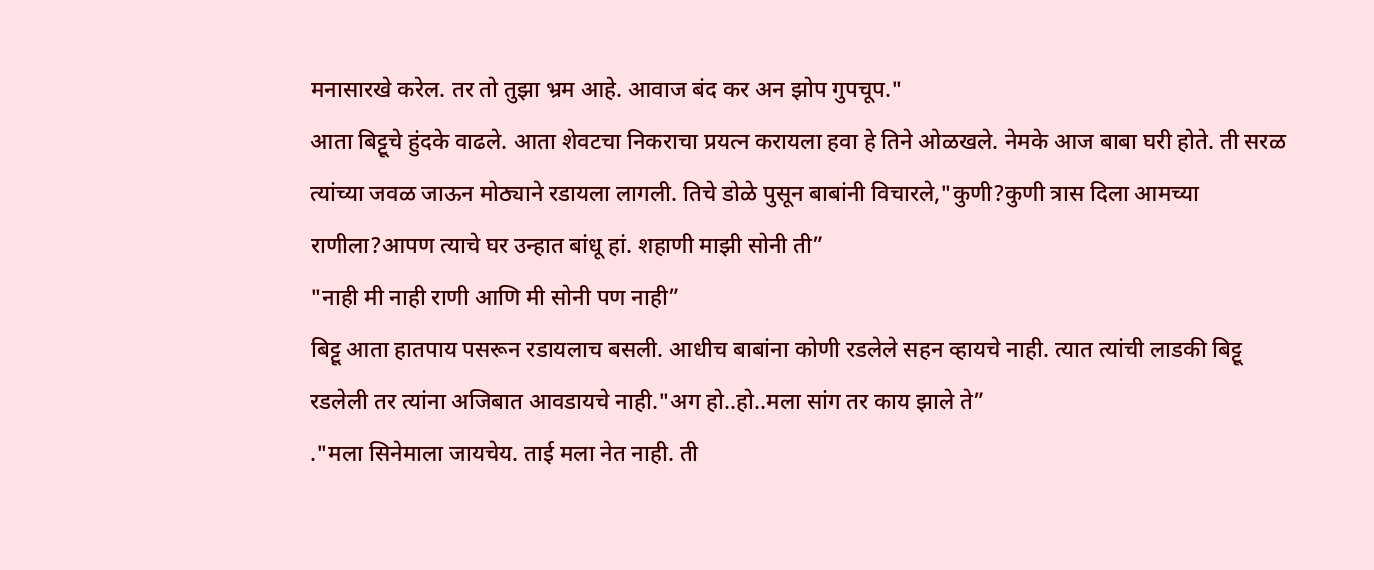मनासारखे करेल. तर तो तुझा भ्रम आहे. आवाज बंद कर अन झोप गुपचूप."
आता बिट्टूचे हुंदके वाढले. आता शेवटचा निकराचा प्रयत्न करायला हवा हे तिने ओळखले. नेमके आज बाबा घरी होते. ती सरळ त्यांच्या जवळ जाऊन मोठ्याने रडायला लागली. तिचे डोळे पुसून बाबांनी विचारले,"कुणी?कुणी त्रास दिला आमच्या राणीला?आपण त्याचे घर उन्हात बांधू हां. शहाणी माझी सोनी ती”
"नाही मी नाही राणी आणि मी सोनी पण नाही”
बिट्टू आता हातपाय पसरून रडायलाच बसली. आधीच बाबांना कोणी रडलेले सहन व्हायचे नाही. त्यात त्यांची लाडकी बिट्टू रडलेली तर त्यांना अजिबात आवडायचे नाही."अग हो..हो..मला सांग तर काय झाले ते”
."मला सिनेमाला जायचेय. ताई मला नेत नाही. ती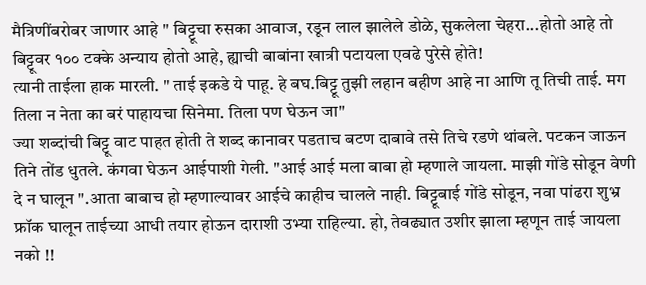मैत्रिणींबरोबर जाणार आहे " बिट्टूचा रुसका आवाज, रडून लाल झालेले डोळे, सुकलेला चेहरा...होतो आहे तो बिट्टूवर १०० टक्के अन्याय होतो आहे, ह्याची बाबांना खात्री पटायला एवढे पुरेसे होते!
त्यानी ताईला हाक मारली. " ताई इकडे ये पाहू. हे बघ.बिट्टू तुझी लहान बहीण आहे ना आणि तू तिची ताई. मग तिला न नेता का बरं पाहायचा सिनेमा. तिला पण घेऊन जा"
ज्या शब्दांची बिट्टू वाट पाहत होती ते शब्द कानावर पडताच बटण दाबावे तसे तिचे रडणे थांबले. पटकन जाऊन तिने तोंड धुतले. कंगवा घेऊन आईपाशी गेली. "आई आई मला बाबा हो म्हणाले जायला. माझी गोंडे सोडून वेणी दे न घालून ".आता बाबाच हो म्हणाल्यावर आईचे काहीच चालले नाही. बिट्टूबाई गोंडे सोडून, नवा पांढरा शुभ्र फ्रॉक घालून ताईच्या आधी तयार होऊन दाराशी उभ्या राहिल्या. हो, तेवढ्यात उशीर झाला म्हणून ताई जायला नको !!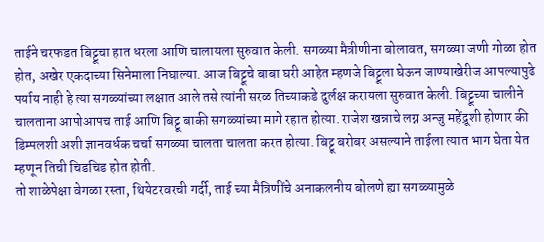ताईने चरफडत बिट्टूचा हात धरला आणि चालायला सुरुवात केली. सगळ्या मैत्रीणीना बोलावत, सगळ्या जणी गोळा होत होत, अखेर एकदाच्या सिनेमाला निघाल्या. आज बिट्टूचे बाबा घरी आहेत म्हणजे बिट्टूला घेऊन जाण्याखेरीज आपल्यापुढे पर्याय नाही हे त्या सगळ्यांच्या लक्षात आले तसे त्यांनी सरळ तिच्याकडे दुर्लक्ष करायला सुरुवात केली. बिट्टूच्या चालीने चालताना आपोआपच ताई आणि बिट्टू बाकी सगळ्यांच्या मागे रहात होत्या. राजेश खन्नाचे लग्न अन्जु महेंद्रूशी होणार की डिम्पलशी अशी ज्ञानवर्धक चर्चा सगळ्या चालता चालता करत होत्या. बिट्टू बरोबर असल्याने ताईला त्यात भाग घेता येत म्हणून तिची चिडचिड होत होती.
तो शाळेपेक्षा वेगळा रस्ता, थियेटरवरची गर्दी, ताई च्या मैत्रिणींचे अनाकलनीय बोलणे ह्या सगळ्यामुळे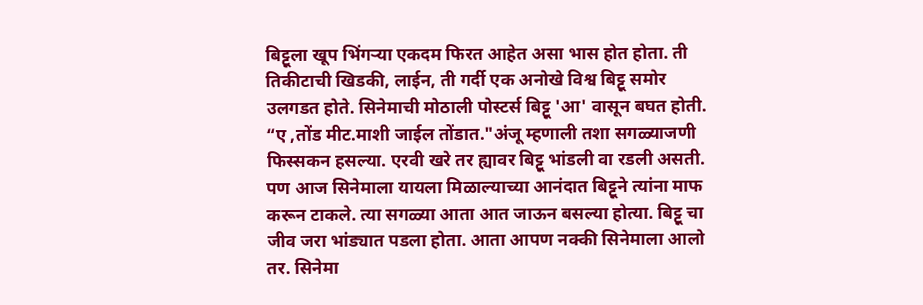बिट्टूला खूप भिंगऱ्या एकदम फिरत आहेत असा भास होत होता. ती तिकीटाची खिडकी, लाईन, ती गर्दी एक अनोखे विश्व बिट्टू समोर उलगडत होते. सिनेमाची मोठाली पोस्टर्स बिट्टू 'आ' वासून बघत होती.
“ए ,तोंड मीट.माशी जाईल तोंडात."अंजू म्हणाली तशा सगळ्याजणी फिस्सकन हसल्या. एरवी खरे तर ह्यावर बिट्टू भांडली वा रडली असती. पण आज सिनेमाला यायला मिळाल्याच्या आनंदात बिट्टूने त्यांना माफ करून टाकले. त्या सगळ्या आता आत जाऊन बसल्या होत्या. बिट्टू चा जीव जरा भांड्यात पडला होता. आता आपण नक्की सिनेमाला आलो तर. सिनेमा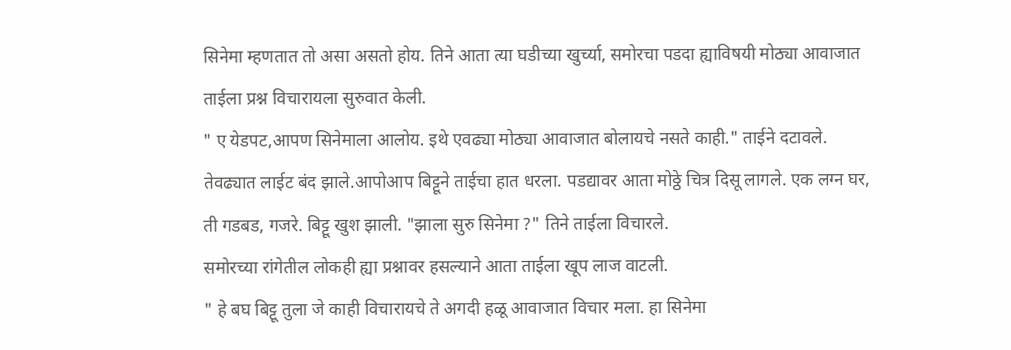सिनेमा म्हणतात तो असा असतो होय. तिने आता त्या घडीच्या खुर्च्या, समोरचा पडदा ह्याविषयी मोठ्या आवाजात ताईला प्रश्न विचारायला सुरुवात केली.
" ए येडपट,आपण सिनेमाला आलोय. इथे एवढ्या मोठ्या आवाजात बोलायचे नसते काही." ताईने दटावले.
तेवढ्यात लाईट बंद झाले.आपोआप बिट्टूने ताईचा हात धरला. पडद्यावर आता मोठ्ठे चित्र दिसू लागले. एक लग्न घर, ती गडबड, गजरे. बिट्टू खुश झाली. "झाला सुरु सिनेमा ?" तिने ताईला विचारले.
समोरच्या रांगेतील लोकही ह्या प्रश्नावर हसल्याने आता ताईला खूप लाज वाटली.
" हे बघ बिट्टू तुला जे काही विचारायचे ते अगदी हळू आवाजात विचार मला. हा सिनेमा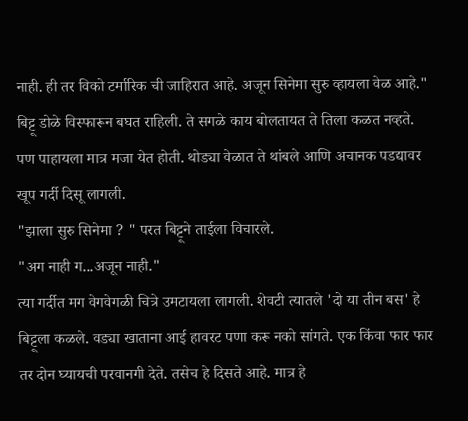नाही. ही तर विको टर्मारिक ची जाहिरात आहे. अजून सिनेमा सुरु व्हायला वेळ आहे."
बिट्टू डोळे विस्फारून बघत राहिली. ते सगळे काय बोलतायत ते तिला कळत नव्हते. पण पाहायला मात्र मजा येत होती. थोड्या वेळात ते थांबले आणि अचानक पडद्यावर खूप गर्दी दिसू लागली.
"झाला सुरु सिनेमा ? " परत बिट्टूने ताईला विचारले.
"अग नाही ग...अजून नाही."
त्या गर्दीत मग वेगवेगळी चित्रे उमटायला लागली. शेवटी त्यातले 'दो या तीन बस' हे बिट्टूला कळले. वड्या खाताना आई हावरट पणा करू नको सांगते. एक किंवा फार फार तर दोन घ्यायची परवानगी देते. तसेच हे दिसते आहे. मात्र हे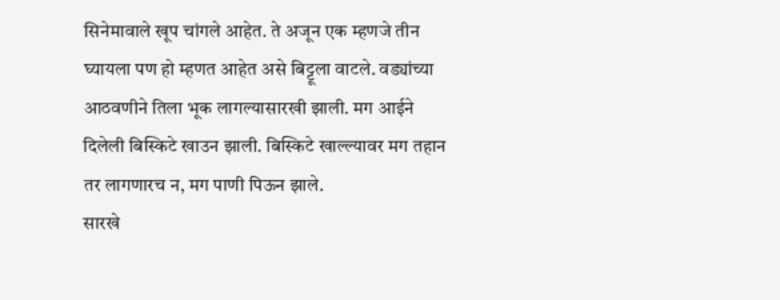सिनेमावाले खूप चांगले आहेत. ते अजून एक म्हणजे तीन घ्यायला पण हो म्हणत आहेत असे बिट्टूला वाटले. वड्यांच्या आठवणीने तिला भूक लागल्यासारखी झाली. मग आईने दिलेली बिस्किटे खाउन झाली. बिस्किटे खाल्ल्यावर मग तहान तर लागणारच न, मग पाणी पिऊन झाले.
सारखे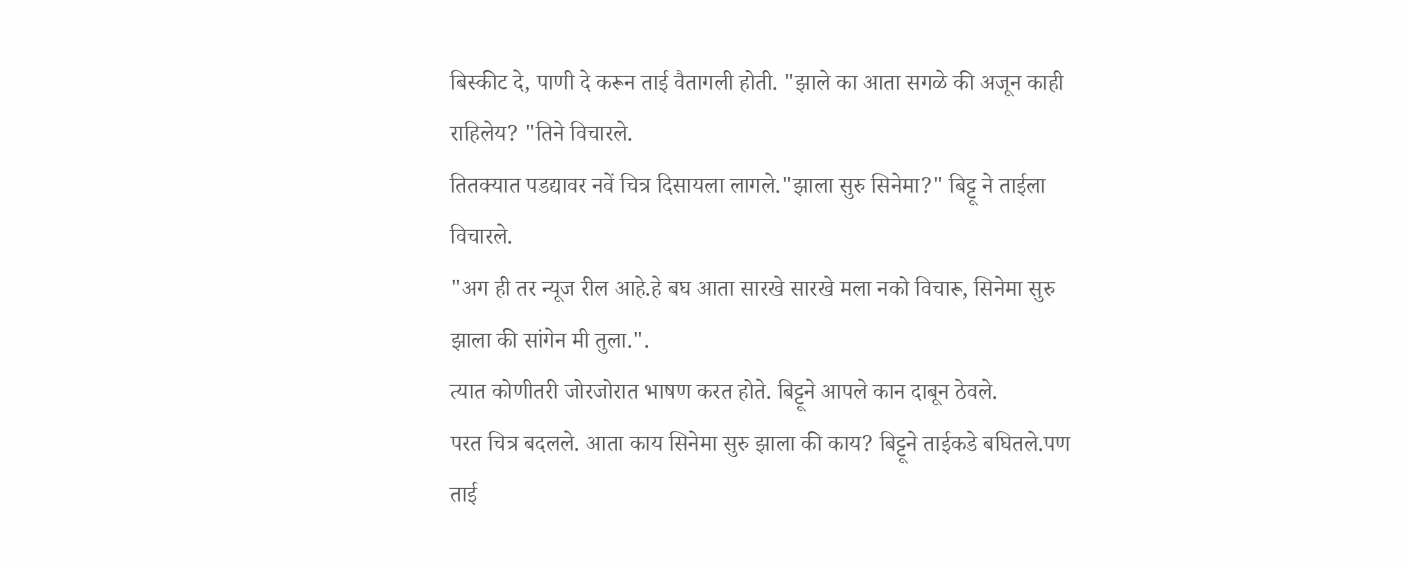बिस्कीट दे, पाणी दे करून ताई वैतागली होती. "झाले का आता सगळे की अजून काही राहिलेय? "तिने विचारले.
तितक्यात पडद्यावर नवें चित्र दिसायला लागले."झाला सुरु सिनेमा?" बिट्टू ने ताईला विचारले.
"अग ही तर न्यूज रील आहे.हे बघ आता सारखे सारखे मला नको विचारू, सिनेमा सुरु झाला की सांगेन मी तुला.".
त्यात कोणीतरी जोरजोरात भाषण करत होते. बिट्टूने आपले कान दाबून ठेवले.
परत चित्र बदलले. आता काय सिनेमा सुरु झाला की काय? बिट्टूने ताईकडे बघितले.पण ताई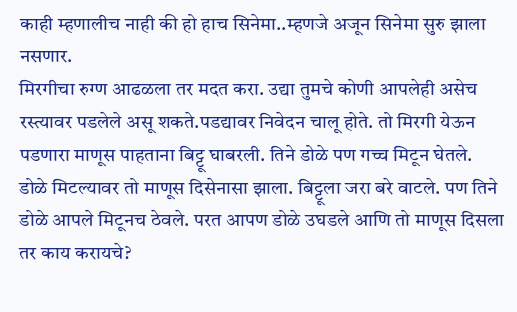काही म्हणालीच नाही की हो हाच सिनेमा..म्हणजे अजून सिनेमा सुरु झाला नसणार.
मिरगीचा रुग्ण आढळला तर मदत करा. उद्या तुमचे कोणी आपलेही असेच रस्त्यावर पडलेले असू शकते.पडद्यावर निवेदन चालू होते. तो मिरगी येऊन पडणारा माणूस पाहताना बिट्टू घाबरली. तिने डोळे पण गच्च मिटून घेतले.
डोळे मिटल्यावर तो माणूस दिसेनासा झाला. बिट्टूला जरा बरे वाटले. पण तिने डोळे आपले मिटूनच ठेवले. परत आपण डोळे उघडले आणि तो माणूस दिसला तर काय करायचे?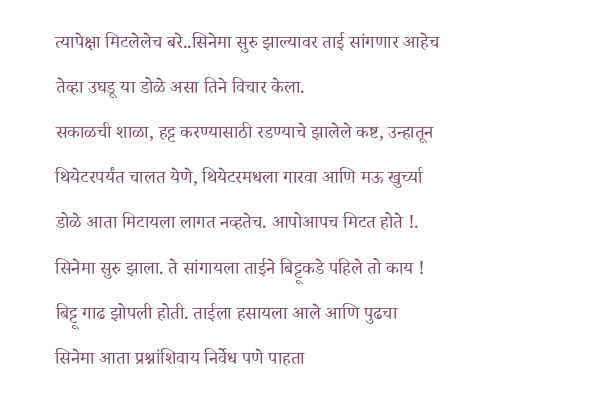त्यापेक्षा मिटलेलेच बरे..सिनेमा सुरु झाल्यावर ताई सांगणार आहेच तेव्हा उघडू या डोळे असा तिने विचार केला.
सकाळची शाळा, हट्ट करण्यासाठी रडण्याचे झालेले कष्ट, उन्हातून थियेटरपर्यंत चालत येणे, थियेटरमधला गारवा आणि मऊ खुर्च्या डोळे आता मिटायला लागत नव्हतेच. आपोआपच मिटत होते !.
सिनेमा सुरु झाला. ते सांगायला ताईने बिट्टूकडे पहिले तो काय ! बिट्टू गाढ झोपली होती. ताईला हसायला आले आणि पुढचा सिनेमा आता प्रश्नांशिवाय निर्वेध पणे पाहता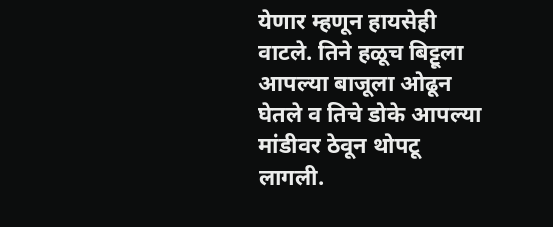येणार म्हणून हायसेही वाटले. तिने हळूच बिट्टूला आपल्या बाजूला ओढून घेतले व तिचे डोके आपल्या मांडीवर ठेवून थोपटू लागली.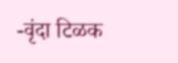-वृंदा टिळक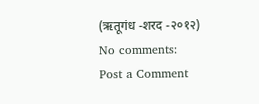(ऋतूगंध -शरद -२०१२)
No comments:
Post a Comment